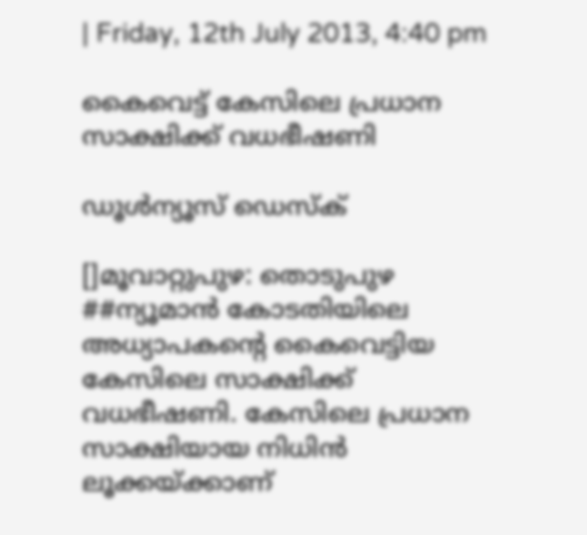| Friday, 12th July 2013, 4:40 pm

കൈവെട്ട് കേസിലെ പ്രധാന സാക്ഷിക്ക് വധഭീഷണി

ഡൂള്‍ന്യൂസ് ഡെസ്‌ക്

[]മൂവാറ്റുപുഴ: തൊടുപുഴ ##ന്യൂമാന്‍ കോടതിയിലെ അധ്യാപകന്റെ കൈവെട്ടിയ കേസിലെ സാക്ഷിക്ക് വധഭീഷണി. കേസിലെ പ്രധാന സാക്ഷിയായ നിധിന്‍ ലൂക്കയ്ക്കാണ്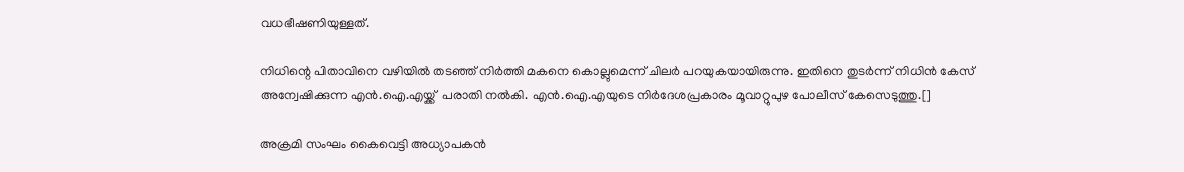വധഭീഷണിയുള്ളത്.

നിധിന്റെ പിതാവിനെ വഴിയില്‍ തടഞ്ഞ് നിര്‍ത്തി മകനെ കൊല്ലുമെന്ന് ചിലര്‍ പറയുകയായിരുന്നു. ഇതിനെ തുടര്‍ന്ന് നിധിന്‍ കേസ് അന്വേഷിക്കുന്ന എന്‍.ഐ.എയ്ക്ക്  പരാതി നല്‍കി. എന്‍.ഐ.എയുടെ നിര്‍ദേശപ്രകാരം മൂവാറ്റുപുഴ പോലീസ് കേസെടുത്തു.[]

അക്രമി സംഘം കൈവെട്ടി അധ്യാപകന്‍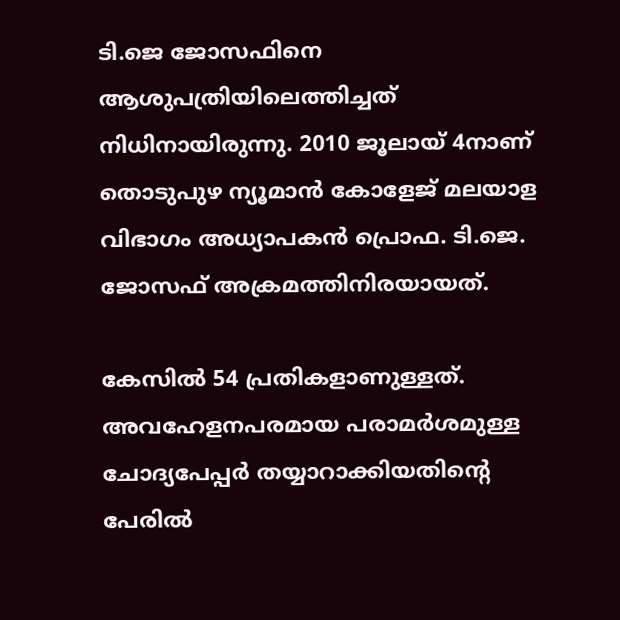ടി.ജെ ജോസഫിനെ ആശുപത്രിയിലെത്തിച്ചത് നിധിനായിരുന്നു. 2010 ജൂലായ് 4നാണ് തൊടുപുഴ ന്യൂമാന്‍ കോളേജ് മലയാള വിഭാഗം അധ്യാപകന്‍ പ്രൊഫ. ടി.ജെ. ജോസഫ് അക്രമത്തിനിരയായത്.

കേസില്‍ 54 പ്രതികളാണുള്ളത്. അവഹേളനപരമായ പരാമര്‍ശമുള്ള ചോദ്യപേപ്പര്‍ തയ്യാറാക്കിയതിന്റെ പേരില്‍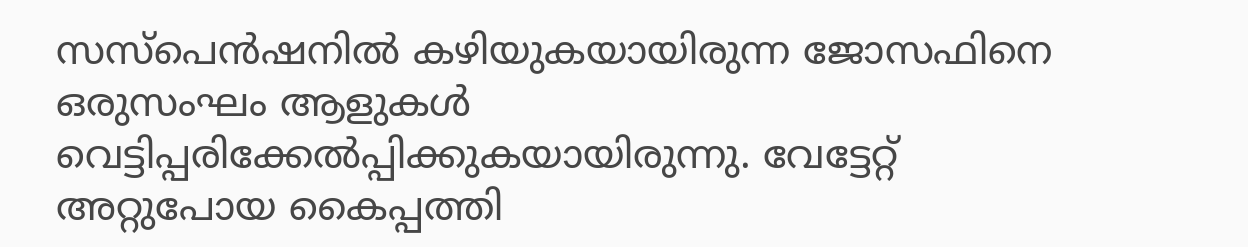സസ്‌പെന്‍ഷനില്‍ കഴിയുകയായിരുന്ന ജോസഫിനെ ഒരുസംഘം ആളുകള്‍ വെട്ടിപ്പരിക്കേല്‍പ്പിക്കുകയായിരുന്നു. വേട്ടേറ്റ് അറ്റുപോയ കൈപ്പത്തി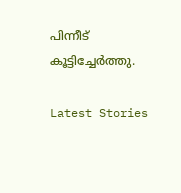പിന്നീട് കൂട്ടിച്ചേര്‍ത്തു.

Latest Stories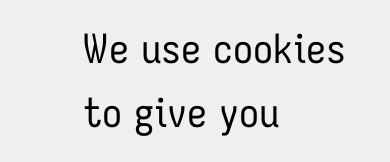We use cookies to give you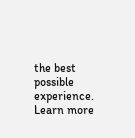the best possible experience. Learn more